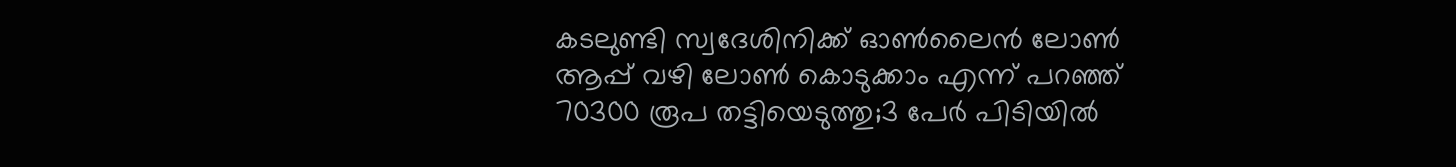കടലുണ്ടി സ്വദേശിനിക്ക് ഓണ്‍ലൈന്‍ ലോണ്‍ ആപ്പ് വഴി ലോണ്‍ കൊടുക്കാം എന്ന് പറഞ്ഞ് 70300 രൂപ തട്ടിയെടുത്തു;3 പേര്‍ പിടിയില്‍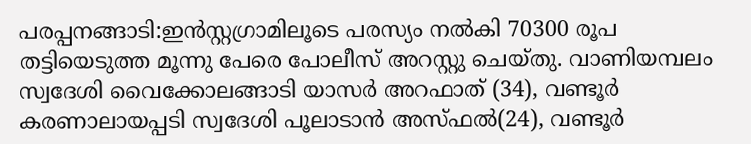പരപ്പനങ്ങാടി:ഇന്‍സ്റ്റഗ്രാമിലൂടെ പരസ്യം നല്‍കി 70300 രൂപ തട്ടിയെടുത്ത മൂന്നു പേരെ പോലീസ് അറസ്റ്റു ചെയ്തു. വാണിയമ്പലം സ്വദേശി വൈക്കോലങ്ങാടി യാസര്‍ അറഫാത് (34), വണ്ടൂര്‍ കരണാലായപ്പടി സ്വദേശി പൂലാടാന്‍ അസ്ഫല്‍(24), വണ്ടൂര്‍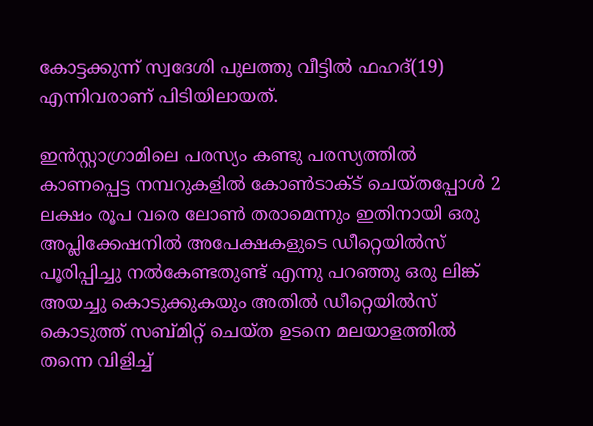കോട്ടക്കുന്ന് സ്വദേശി പുലത്തു വീട്ടില്‍ ഫഹദ്(19) എന്നിവരാണ് പിടിയിലായത്.

ഇന്‍സ്റ്റാഗ്രാമിലെ പരസ്യം കണ്ടു പരസ്യത്തില്‍ കാണപ്പെട്ട നമ്പറുകളില്‍ കോണ്‍ടാക്ട് ചെയ്തപ്പോള്‍ 2 ലക്ഷം രൂപ വരെ ലോണ്‍ തരാമെന്നും ഇതിനായി ഒരു അപ്ലിക്കേഷനില്‍ അപേക്ഷകളുടെ ഡീറ്റെയില്‍സ് പൂരിപ്പിച്ചു നല്‍കേണ്ടതുണ്ട് എന്നു പറഞ്ഞു ഒരു ലിങ്ക് അയച്ചു കൊടുക്കുകയും അതില്‍ ഡീറ്റെയില്‍സ് കൊടുത്ത് സബ്മിറ്റ് ചെയ്ത ഉടനെ മലയാളത്തില്‍ തന്നെ വിളിച്ച്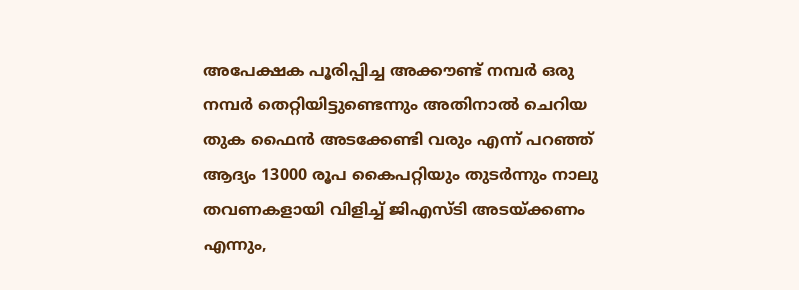അപേക്ഷക പൂരിപ്പിച്ച അക്കൗണ്ട് നമ്പര്‍ ഒരു നമ്പര്‍ തെറ്റിയിട്ടുണ്ടെന്നും അതിനാല്‍ ചെറിയ തുക ഫൈന്‍ അടക്കേണ്ടി വരും എന്ന് പറഞ്ഞ് ആദ്യം 13000 രൂപ കൈപറ്റിയും തുടര്‍ന്നും നാലു തവണകളായി വിളിച്ച് ജിഎസ്ടി അടയ്ക്കണം എന്നും,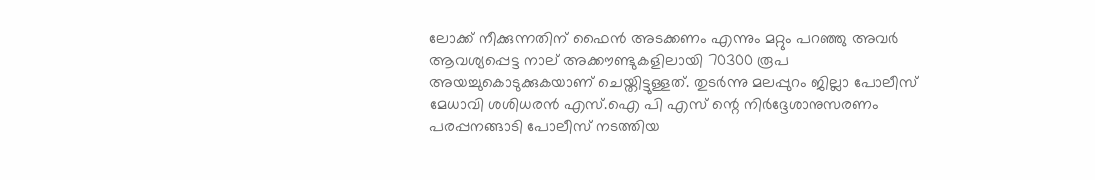ലോക്ക് നീക്കുന്നതിന് ഫൈന്‍ അടക്കണം എന്നും മറ്റും പറഞ്ഞു അവര്‍ ആവശ്യപ്പെട്ട നാല് അക്കൗണ്ടുകളിലായി 70300 രൂപ അയച്ചുകൊടുക്കുകയാണ് ചെയ്തിട്ടുള്ളത്. തുടര്‍ന്നു മലപ്പുറം ജില്ലാ പോലീസ് മേധാവി ശശിധരന്‍ എസ്.ഐ പി എസ് ന്റെ നിര്‍ദ്ദേശാനുസരണം പരപ്പനങ്ങാടി പോലീസ് നടത്തിയ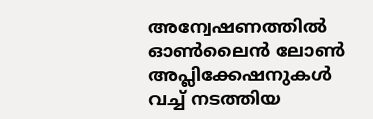അന്വേഷണത്തില്‍ ഓണ്‍ലൈന്‍ ലോണ്‍ അപ്ലിക്കേഷനുകള്‍ വച്ച് നടത്തിയ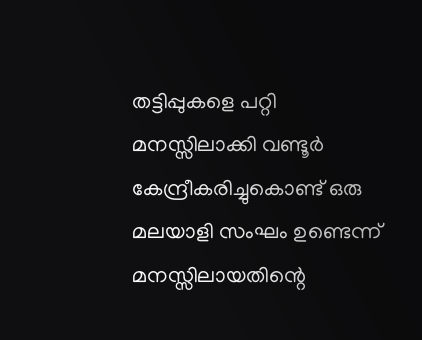തട്ടിപ്പുകളെ പറ്റി മനസ്സിലാക്കി വണ്ടൂര്‍ കേന്ദ്രീകരിച്ചുകൊണ്ട് ഒരു മലയാളി സംഘം ഉണ്ടെന്ന് മനസ്സിലായതിന്റെ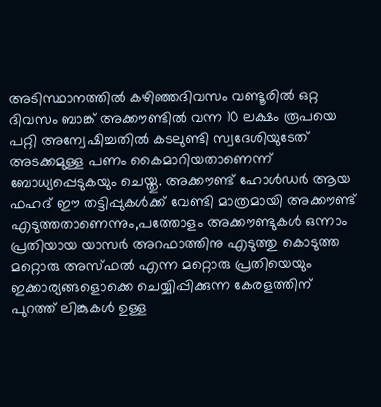അടിസ്ഥാനത്തില്‍ കഴിഞ്ഞദിവസം വണ്ടൂരില്‍ ഒറ്റ ദിവസം ബാങ്ക് അക്കൗണ്ടില്‍ വന്ന 10 ലക്ഷം രൂപയെ പറ്റി അന്വേഷിച്ചതില്‍ കടലുണ്ടി സ്വദേശിയുടേത് അടക്കമുള്ള പണം കൈമാറിയതാണെന്ന് ബോധ്യപ്പെടുകയും ചെയ്തു. അക്കൗണ്ട് ഹോള്‍ഡര്‍ ആയ ഫഹദ് ഈ തട്ടിപ്പുകള്‍ക്ക് വേണ്ടി മാത്രമായി അക്കൗണ്ട് എടുത്തതാണെന്നും,പത്തോളം അക്കൗണ്ടുകള്‍ ഒന്നാം പ്രതിയായ യാസര്‍ അറഫാത്തിനു എടുത്തു കൊടുത്ത മറ്റൊരു അസ്ഫല്‍ എന്ന മറ്റൊരു പ്രതിയെയും ഇക്കാര്യങ്ങളൊക്കെ ചെയ്യിപ്പിക്കുന്ന കേരളത്തിന് പുറത്ത് ലിങ്കുകള്‍ ഉള്ള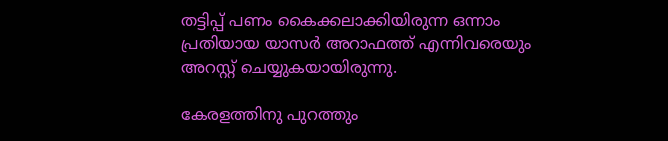തട്ടിപ്പ് പണം കൈക്കലാക്കിയിരുന്ന ഒന്നാം പ്രതിയായ യാസര്‍ അറാഫത്ത് എന്നിവരെയും അറസ്റ്റ് ചെയ്യുകയായിരുന്നു.

കേരളത്തിനു പുറത്തും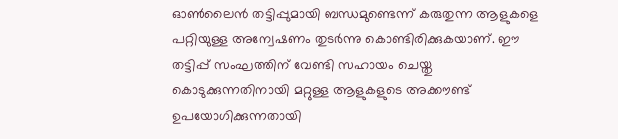ഓണ്‍ലൈന്‍ തട്ടിപ്പുമായി ബന്ധമുണ്ടെന്ന് കരുതുന്ന ആളുകളെ പറ്റിയുള്ള അന്വേഷണം തുടര്‍ന്നു കൊണ്ടിരിക്കുകയാണ്. ഈ തട്ടിപ്പ് സംഘത്തിന് വേണ്ടി സഹായം ചെയ്തു കൊടുക്കുന്നതിനായി മറ്റുള്ള ആളുകളുടെ അക്കൗണ്ട് ഉപയോഗിക്കുന്നതായി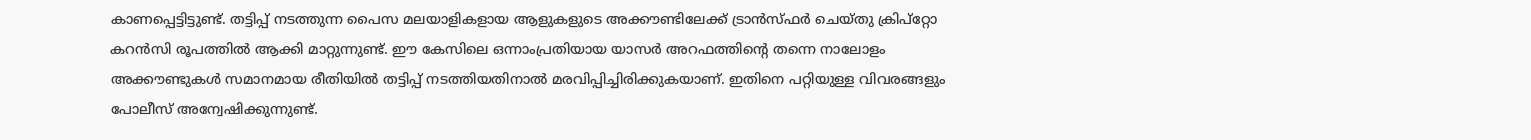കാണപ്പെട്ടിട്ടുണ്ട്. തട്ടിപ്പ് നടത്തുന്ന പൈസ മലയാളികളായ ആളുകളുടെ അക്കൗണ്ടിലേക്ക് ട്രാന്‍സ്ഫര്‍ ചെയ്തു ക്രിപ്‌റ്റോ കറന്‍സി രൂപത്തില്‍ ആക്കി മാറ്റുന്നുണ്ട്. ഈ കേസിലെ ഒന്നാംപ്രതിയായ യാസര്‍ അറഫത്തിന്റെ തന്നെ നാലോളം അക്കൗണ്ടുകള്‍ സമാനമായ രീതിയില്‍ തട്ടിപ്പ് നടത്തിയതിനാല്‍ മരവിപ്പിച്ചിരിക്കുകയാണ്. ഇതിനെ പറ്റിയുള്ള വിവരങ്ങളും പോലീസ് അന്വേഷിക്കുന്നുണ്ട്.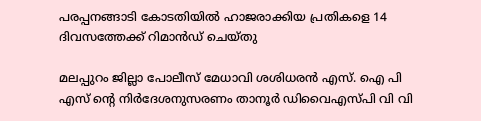പരപ്പനങ്ങാടി കോടതിയില്‍ ഹാജരാക്കിയ പ്രതികളെ 14 ദിവസത്തേക്ക് റിമാന്‍ഡ് ചെയ്തു

മലപ്പുറം ജില്ലാ പോലീസ് മേധാവി ശശിധരന്‍ എസ്. ഐ പി എസ് ന്റെ നിര്‍ദേശനുസരണം താനൂര്‍ ഡിവൈഎസ്പി വി വി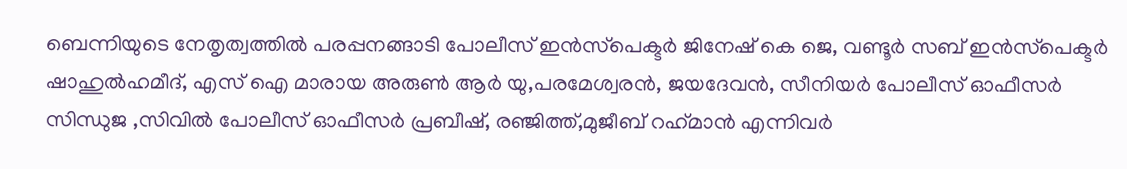ബെന്നിയുടെ നേതൃത്വത്തില്‍ പരപ്പനങ്ങാടി പോലീസ് ഇന്‍സ്‌പെക്ടര്‍ ജിനേഷ് കെ ജെ, വണ്ടൂര്‍ സബ് ഇന്‍സ്‌പെക്ടര്‍ ഷാഹുല്‍ഹമീദ്, എസ് ഐ മാരായ അരുണ്‍ ആര്‍ യു,പരമേശ്വരന്‍, ജയദേവന്‍, സീനിയര്‍ പോലീസ് ഓഫീസര്‍ സിന്ധുജ ,സിവില്‍ പോലീസ് ഓഫീസര്‍ പ്രബീഷ്, രഞ്ജിത്ത്,മുജീബ് റഹ്‌മാന്‍ എന്നിവര്‍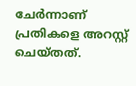ചേര്‍ന്നാണ് പ്രതികളെ അറസ്റ്റ് ചെയ്തത്.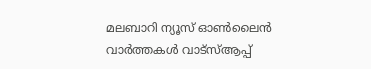മലബാറി ന്യൂസ് ഓണ്‍ലൈന്‍ വാര്‍ത്തകള്‍ വാട്‌സ്ആപ്പ്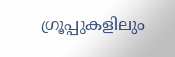ഗ്രൂപ്പുകളിലും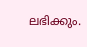ലഭിക്കും.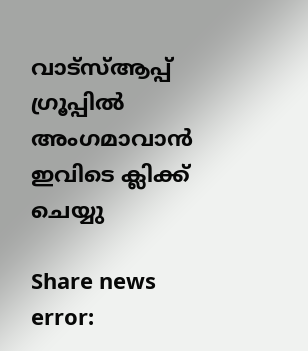വാട്‌സ്ആപ്പ് ഗ്രൂപ്പില്‍ അംഗമാവാന്‍ ഇവിടെ ക്ലിക്ക് ചെയ്യു

Share news
error: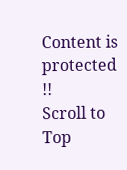Content is protected !!
Scroll to Top